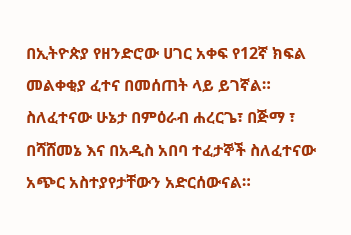በኢትዮጵያ የዘንድሮው ሀገር አቀፍ የ12ኛ ክፍል መልቀቂያ ፈተና በመሰጠት ላይ ይገኛል። ስለፈተናው ሁኔታ በምዕራብ ሐረርጌ፣ በጅማ ፣ በሻሸመኔ እና በአዲስ አበባ ተፈታኞች ስለፈተናው አጭር አስተያየታቸውን አድርሰውናል።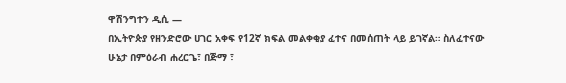ዋሽንግተን ዲሲ —
በኢትዮጵያ የዘንድሮው ሀገር አቀፍ የ12ኛ ክፍል መልቀቂያ ፈተና በመሰጠት ላይ ይገኛል። ስለፈተናው ሁኔታ በምዕራብ ሐረርጌ፣ በጅማ ፣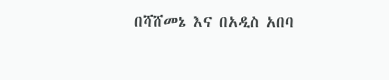በሻሸመኔ እና በአዲስ አበባ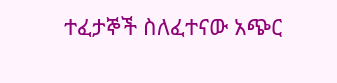ተፈታኞች ስለፈተናው አጭር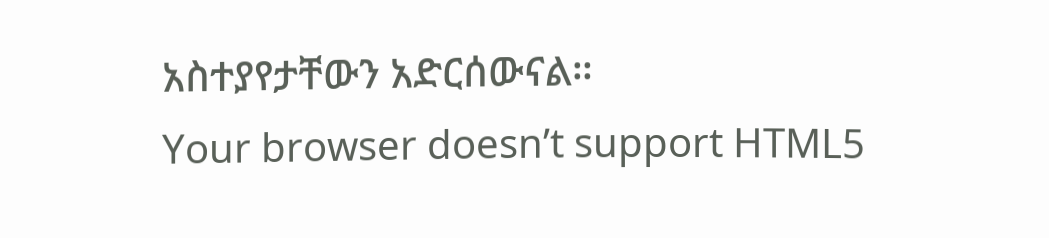አስተያየታቸውን አድርሰውናል።
Your browser doesn’t support HTML5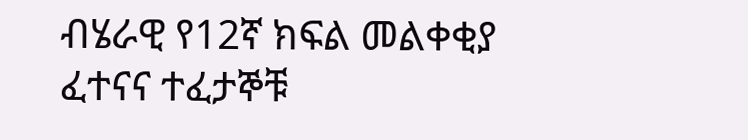ብሄራዊ የ12ኛ ክፍል መልቀቂያ ፈተናና ተፈታኞቹ